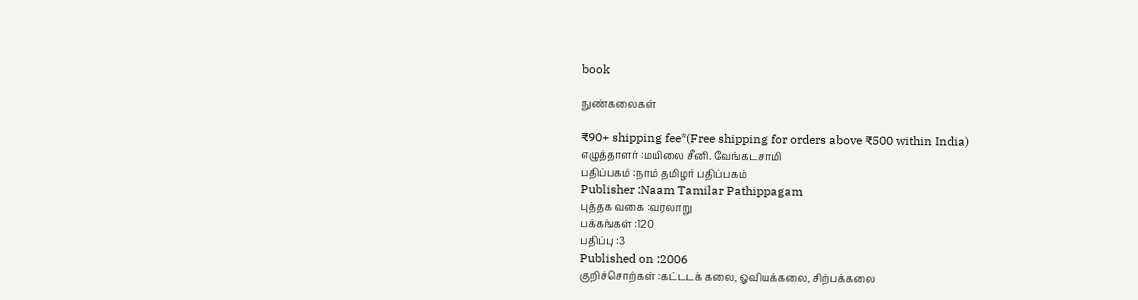book

நுண்கலைகள்

₹90+ shipping fee*(Free shipping for orders above ₹500 within India)
எழுத்தாளர் :மயிலை சீனி. வேங்கடசாமி
பதிப்பகம் :நாம் தமிழர் பதிப்பகம்
Publisher :Naam Tamilar Pathippagam
புத்தக வகை :வரலாறு
பக்கங்கள் :120
பதிப்பு :3
Published on :2006
குறிச்சொற்கள் :கட்டடக் கலை, ஓவியக்கலை, சிற்பக்கலை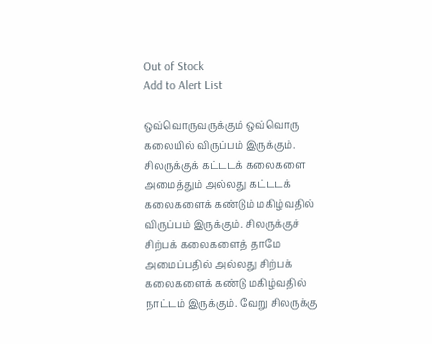Out of Stock
Add to Alert List

ஒவ்வொருவருக்கும் ஒவ்வொரு கலையில் விருப்பம் இருக்கும். சிலருக்குக் கட்டடக் கலைகளை அமைத்தும் அல்லது கட்டடக் கலைகளைக் கண்டும் மகிழ்வதில் விருப்பம் இருக்கும். சிலருக்குச் சிற்பக் கலைகளைத் தாமே அமைப்பதில் அல்லது சிற்பக் கலைகளைக் கண்டு மகிழ்வதில் நாட்டம் இருக்கும். வேறு சிலருக்கு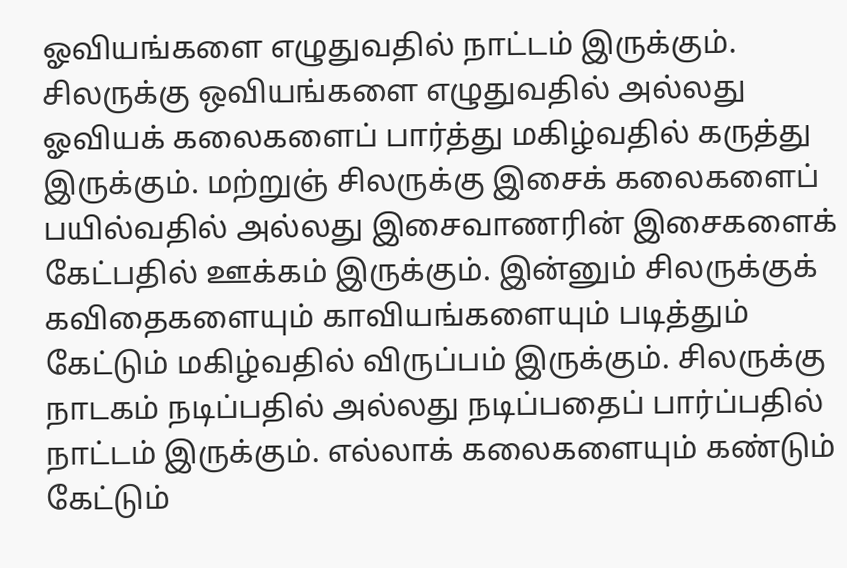ஓவியங்களை எழுதுவதில் நாட்டம் இருக்கும். சிலருக்கு ஒவியங்களை எழுதுவதில் அல்லது ஓவியக் கலைகளைப் பார்த்து மகிழ்வதில் கருத்து இருக்கும். மற்றுஞ் சிலருக்கு இசைக் கலைகளைப் பயில்வதில் அல்லது இசைவாணரின் இசைகளைக் கேட்பதில் ஊக்கம் இருக்கும். இன்னும் சிலருக்குக் கவிதைகளையும் காவியங்களையும் படித்தும் கேட்டும் மகிழ்வதில் விருப்பம் இருக்கும். சிலருக்கு நாடகம் நடிப்பதில் அல்லது நடிப்பதைப் பார்ப்பதில் நாட்டம் இருக்கும். எல்லாக் கலைகளையும் கண்டும் கேட்டும்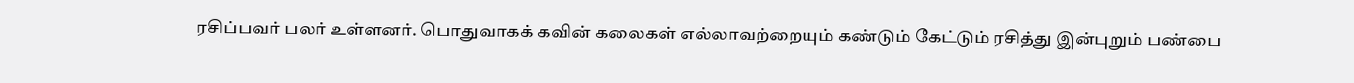ரசிப்பவர் பலர் உள்ளனர். பொதுவாகக் கவின் கலைகள் எல்லாவற்றையும் கண்டும் கேட்டும் ரசித்து இன்புறும் பண்பை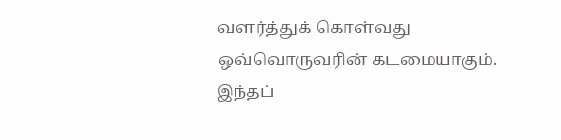வளர்த்துக் கொள்வது ஒவ்வொருவரின் கடமையாகும். இந்தப்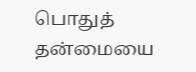பொதுத் தன்மையை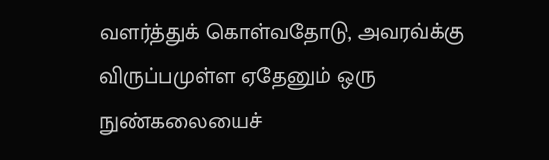வளர்த்துக் கொள்வதோடு, அவரவ்க்கு விருப்பமுள்ள ஏதேனும் ஒரு நுண்கலையைச்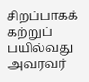சிறப்பாகக் கற்றுப் பயில்வது அவரவர்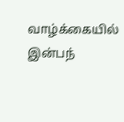வாழ்க்கையில் இன்பந்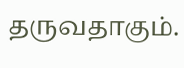தருவதாகும்.